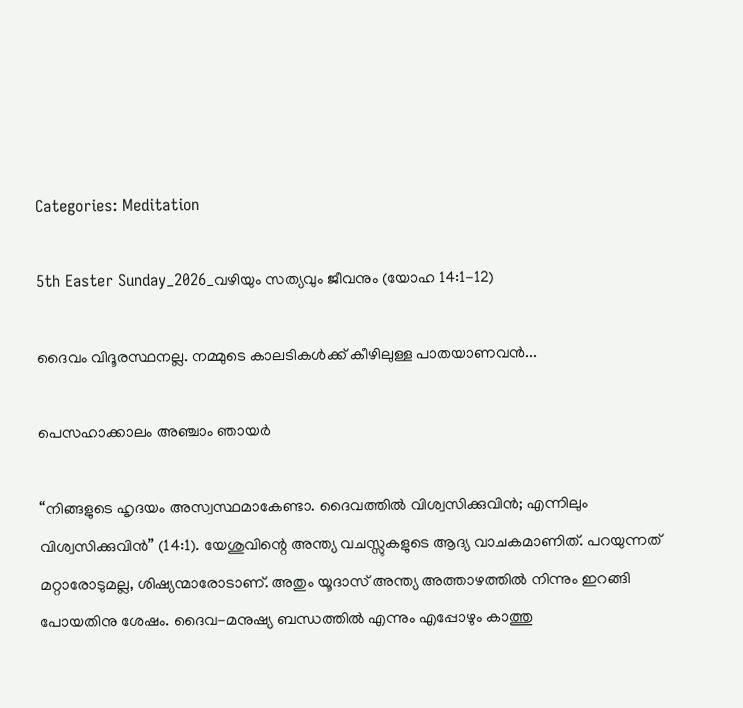Categories: Meditation

5th Easter Sunday_2026_വഴിയും സത്യവും ജീവനും (യോഹ 14:1-12)

ദൈവം വിദൂരസ്ഥനല്ല. നമ്മുടെ കാലടികൾക്ക് കീഴിലുള്ള പാതയാണവൻ...

പെസഹാക്കാലം അഞ്ചാം ഞായർ

“നിങ്ങളുടെ ഹൃദയം അസ്വസ്ഥമാകേണ്ടാ. ദൈവത്തിൽ വിശ്വസിക്കുവിൻ; എന്നിലും വിശ്വസിക്കുവിൻ” (14:1). യേശുവിന്റെ അന്ത്യ വചസ്സുകളുടെ ആദ്യ വാചകമാണിത്. പറയുന്നത് മറ്റാരോടുമല്ല, ശിഷ്യന്മാരോടാണ്. അതും യൂദാസ് അന്ത്യ അത്താഴത്തിൽ നിന്നും ഇറങ്ങി പോയതിനു ശേഷം. ദൈവ-മനുഷ്യ ബന്ധത്തിൽ എന്നും എപ്പോഴും കാത്തു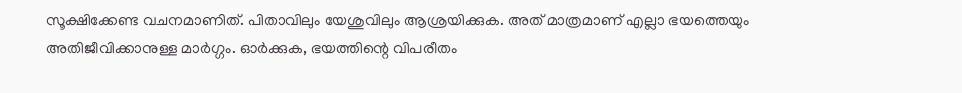സൂക്ഷിക്കേണ്ട വചനമാണിത്. പിതാവിലും യേശുവിലും ആശ്രയിക്കുക. അത് മാത്രമാണ് എല്ലാ ഭയത്തെയും അതിജീവിക്കാനുള്ള മാർഗ്ഗം. ഓർക്കുക, ഭയത്തിന്റെ വിപരീതം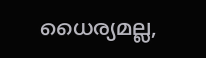ധൈര്യമല്ല,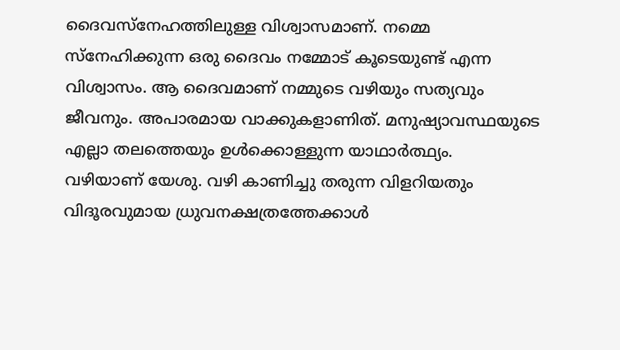ദൈവസ്നേഹത്തിലുള്ള വിശ്വാസമാണ്. നമ്മെ സ്നേഹിക്കുന്ന ഒരു ദൈവം നമ്മോട് കൂടെയുണ്ട് എന്ന വിശ്വാസം. ആ ദൈവമാണ് നമ്മുടെ വഴിയും സത്യവും ജീവനും. അപാരമായ വാക്കുകളാണിത്. മനുഷ്യാവസ്ഥയുടെ എല്ലാ തലത്തെയും ഉൾക്കൊള്ളുന്ന യാഥാർത്ഥ്യം.
വഴിയാണ് യേശു. വഴി കാണിച്ചു തരുന്ന വിളറിയതും വിദൂരവുമായ ധ്രുവനക്ഷത്രത്തേക്കാൾ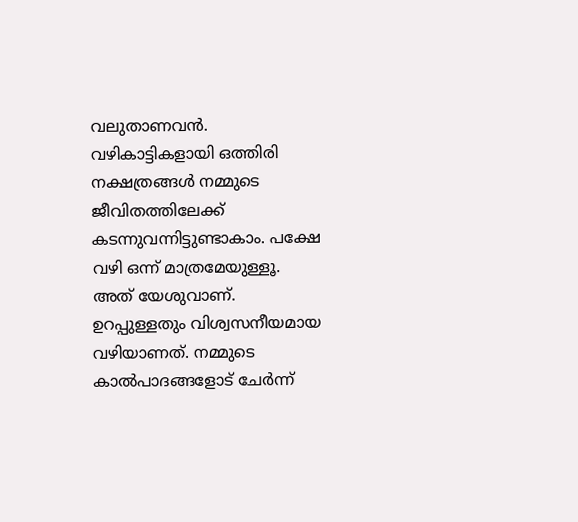വലുതാണവൻ. വഴികാട്ടികളായി ഒത്തിരി നക്ഷത്രങ്ങൾ നമ്മുടെ ജീവിതത്തിലേക്ക് കടന്നുവന്നിട്ടുണ്ടാകാം. പക്ഷേ വഴി ഒന്ന് മാത്രമേയുള്ളൂ. അത് യേശുവാണ്. ഉറപ്പുള്ളതും വിശ്വസനീയമായ വഴിയാണത്. നമ്മുടെ കാൽപാദങ്ങളോട് ചേർന്ന്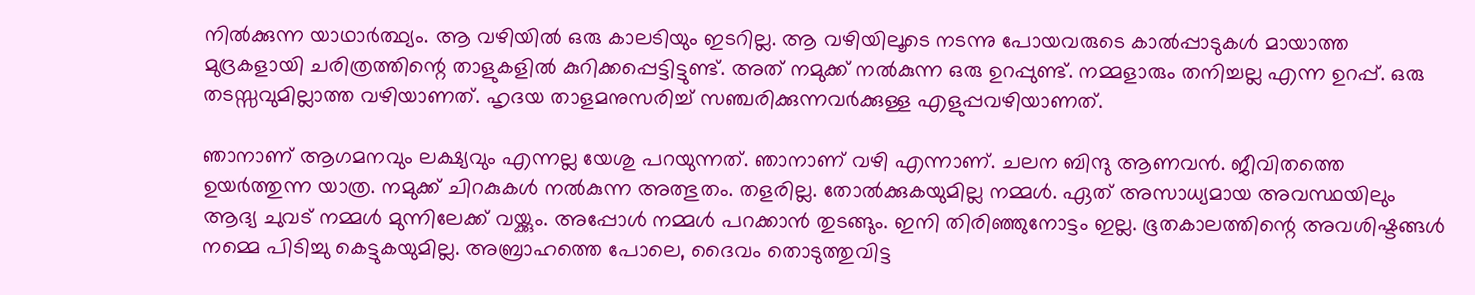നിൽക്കുന്ന യാഥാർത്ഥ്യം. ആ വഴിയിൽ ഒരു കാലടിയും ഇടറില്ല. ആ വഴിയിലൂടെ നടന്നു പോയവരുടെ കാൽപ്പാടുകൾ മായാത്ത മുദ്രകളായി ചരിത്രത്തിന്റെ താളുകളിൽ കുറിക്കപ്പെട്ടിട്ടുണ്ട്. അത് നമുക്ക് നൽകുന്ന ഒരു ഉറപ്പുണ്ട്. നമ്മളാരും തനിച്ചല്ല എന്ന ഉറപ്പ്. ഒരു തടസ്സവുമില്ലാത്ത വഴിയാണത്. ഹൃദയ താളമനുസരിച്ച് സഞ്ചരിക്കുന്നവർക്കുള്ള എളുപ്പവഴിയാണത്.

ഞാനാണ് ആഗമനവും ലക്ഷ്യവും എന്നല്ല യേശു പറയുന്നത്. ഞാനാണ് വഴി എന്നാണ്. ചലന ബിന്ദു ആണവൻ. ജീവിതത്തെ ഉയർത്തുന്ന യാത്ര. നമുക്ക് ചിറകുകൾ നൽകുന്ന അത്ഭുതം. തളരില്ല. തോൽക്കുകയുമില്ല നമ്മൾ. ഏത് അസാധ്യമായ അവസ്ഥയിലും ആദ്യ ചുവട് നമ്മൾ മുന്നിലേക്ക് വയ്ക്കും. അപ്പോൾ നമ്മൾ പറക്കാൻ തുടങ്ങും. ഇനി തിരിഞ്ഞുനോട്ടം ഇല്ല. ഭൂതകാലത്തിന്റെ അവശിഷ്ടങ്ങൾ നമ്മെ പിടിച്ചു കെട്ടുകയുമില്ല. അബ്രാഹത്തെ പോലെ, ദൈവം തൊടുത്തുവിട്ട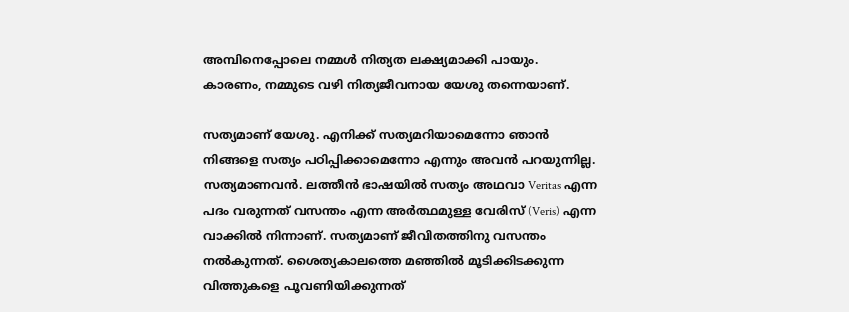അമ്പിനെപ്പോലെ നമ്മൾ നിത്യത ലക്ഷ്യമാക്കി പായും. കാരണം, നമ്മുടെ വഴി നിത്യജീവനായ യേശു തന്നെയാണ്.

സത്യമാണ് യേശു. എനിക്ക് സത്യമറിയാമെന്നോ ഞാൻ നിങ്ങളെ സത്യം പഠിപ്പിക്കാമെന്നോ എന്നും അവൻ പറയുന്നില്ല. സത്യമാണവൻ. ലത്തീൻ ഭാഷയിൽ സത്യം അഥവാ Veritas എന്ന പദം വരുന്നത് വസന്തം എന്ന അർത്ഥമുള്ള വേരിസ് (Veris) എന്ന വാക്കിൽ നിന്നാണ്. സത്യമാണ് ജീവിതത്തിനു വസന്തം നൽകുന്നത്. ശൈത്യകാലത്തെ മഞ്ഞിൽ മൂടിക്കിടക്കുന്ന വിത്തുകളെ പൂവണിയിക്കുന്നത്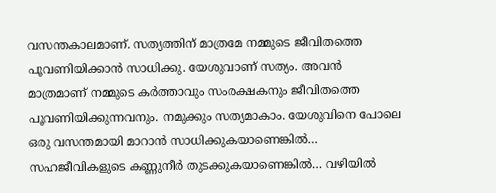വസന്തകാലമാണ്. സത്യത്തിന് മാത്രമേ നമ്മുടെ ജീവിതത്തെ പൂവണിയിക്കാൻ സാധിക്കു. യേശുവാണ് സത്യം. അവൻ മാത്രമാണ് നമ്മുടെ കർത്താവും സംരക്ഷകനും ജീവിതത്തെ പൂവണിയിക്കുന്നവനും. നമുക്കും സത്യമാകാം. യേശുവിനെ പോലെ ഒരു വസന്തമായി മാറാൻ സാധിക്കുകയാണെങ്കിൽ… സഹജീവികളുടെ കണ്ണുനീർ തുടക്കുകയാണെങ്കിൽ… വഴിയിൽ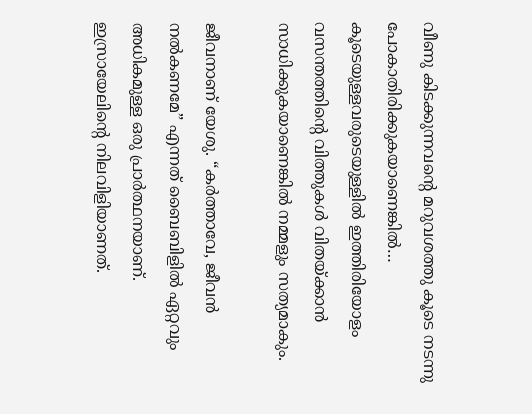വീണു കിടക്കുന്നവന്റെ മറുവശത്തു കൂടെ നടന്നു പോകാതിരിക്കുകയാണെങ്കിൽ… കൂടെയുള്ളവരുടെയുള്ളിൽ ഇത്തിരിയോളം വസന്തത്തിന്റെ വിത്തുകൾ വിതയ്ക്കാൻ സാധിക്കുകയാണെങ്കിൽ നമ്മളും സത്യമാകും.

ജീവനാണ് യേശു. “കർത്താവേ, ജീവൻ നൽകണമേ” എന്നത് ബൈബിളിൽ ഏറ്റവും അധികമുള്ള ഒരു പ്രാർത്ഥനയാണ്. ഇസ്രായേലിന്റെ നിലവിളിയാണത്.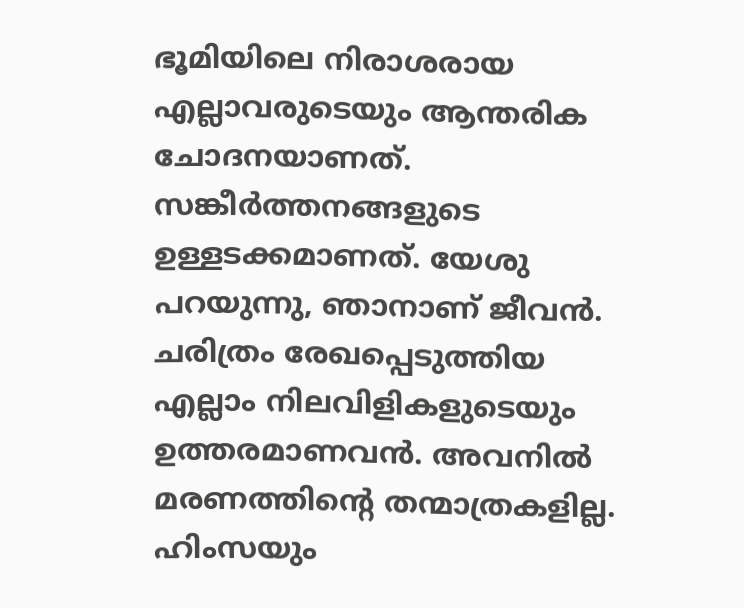ഭൂമിയിലെ നിരാശരായ എല്ലാവരുടെയും ആന്തരിക ചോദനയാണത്. സങ്കീർത്തനങ്ങളുടെ ഉള്ളടക്കമാണത്. യേശു പറയുന്നു, ഞാനാണ് ജീവൻ. ചരിത്രം രേഖപ്പെടുത്തിയ എല്ലാം നിലവിളികളുടെയും ഉത്തരമാണവൻ. അവനിൽ മരണത്തിന്റെ തന്മാത്രകളില്ല. ഹിംസയും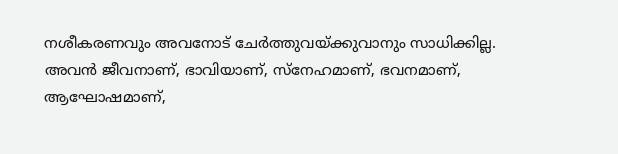നശീകരണവും അവനോട് ചേർത്തുവയ്ക്കുവാനും സാധിക്കില്ല. അവൻ ജീവനാണ്, ഭാവിയാണ്, സ്നേഹമാണ്, ഭവനമാണ്, ആഘോഷമാണ്,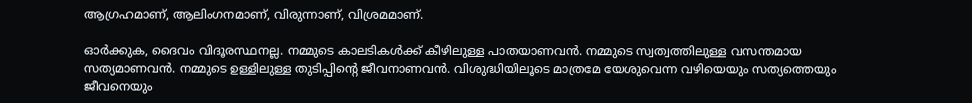ആഗ്രഹമാണ്, ആലിംഗനമാണ്, വിരുന്നാണ്, വിശ്രമമാണ്.

ഓർക്കുക, ദൈവം വിദൂരസ്ഥനല്ല. നമ്മുടെ കാലടികൾക്ക് കീഴിലുള്ള പാതയാണവൻ. നമ്മുടെ സ്വത്വത്തിലുള്ള വസന്തമായ സത്യമാണവൻ. നമ്മുടെ ഉള്ളിലുള്ള തുടിപ്പിന്റെ ജീവനാണവൻ. വിശുദ്ധിയിലൂടെ മാത്രമേ യേശുവെന്ന വഴിയെയും സത്യത്തെയും ജീവനെയും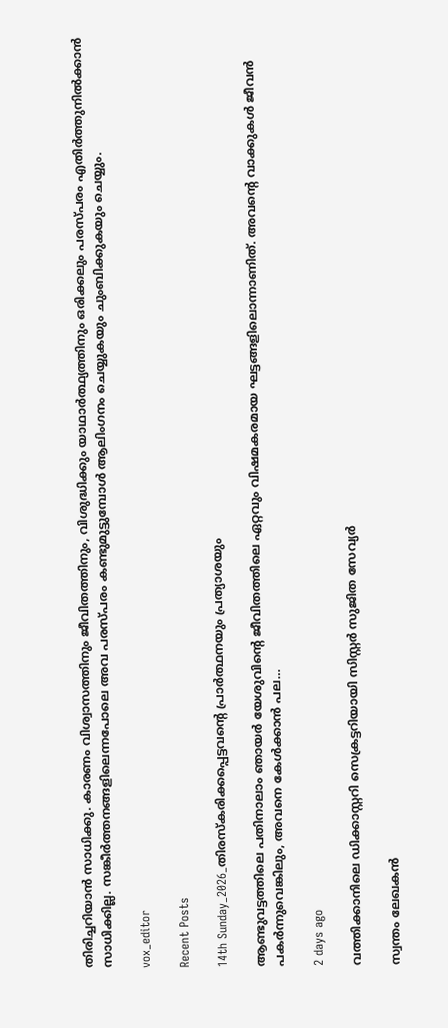തിരിച്ചറിയാൻ സാധിക്കു. കാരണം വിശ്വാസത്തിനും ജീവിതത്തിനും, വിശുദ്ധിക്കും യാഥാർത്ഥ്യത്തിനും ഒരിക്കലും പരസ്പരം എതിർത്തുനിൽക്കാൻ സാധിക്കില്ല. സങ്കീർത്തനങ്ങളിലെന്നപോലെ അവ പരസ്പരം കണ്ടുമുട്ടുമ്പോൾ ആലിംഗനം ചെയ്യുകയും ചുംബിക്കുകയും ചെയ്യും.

vox_editor

Recent Posts

14th Sunday_2026_തിരസ്കരിക്കപ്പെട്ടവന്റെ പ്രാർത്ഥനയും പ്രത്യാശയും

ആണ്ടുവട്ടത്തിലെ പതിനാലാം ഞായർ യേശുവിന്റെ ജീവിതത്തിലെ ഏറ്റവും വിഷമകരമായ ഘട്ടങ്ങളിലൊന്നാണിത്. അവന്റെ വാക്കുകൾ ജീവൻ പകർന്നുവെങ്കിലും, അവനെ കേൾക്കാൻ പല…

2 days ago

വത്തിക്കാനിലെ ഡിക്കാസ്റ്ററി സെക്രട്ടറിയായി സിസ്റ്റര്‍ സുജിത സേവ്യര്‍

സ്വന്തം ലേഖകന്‍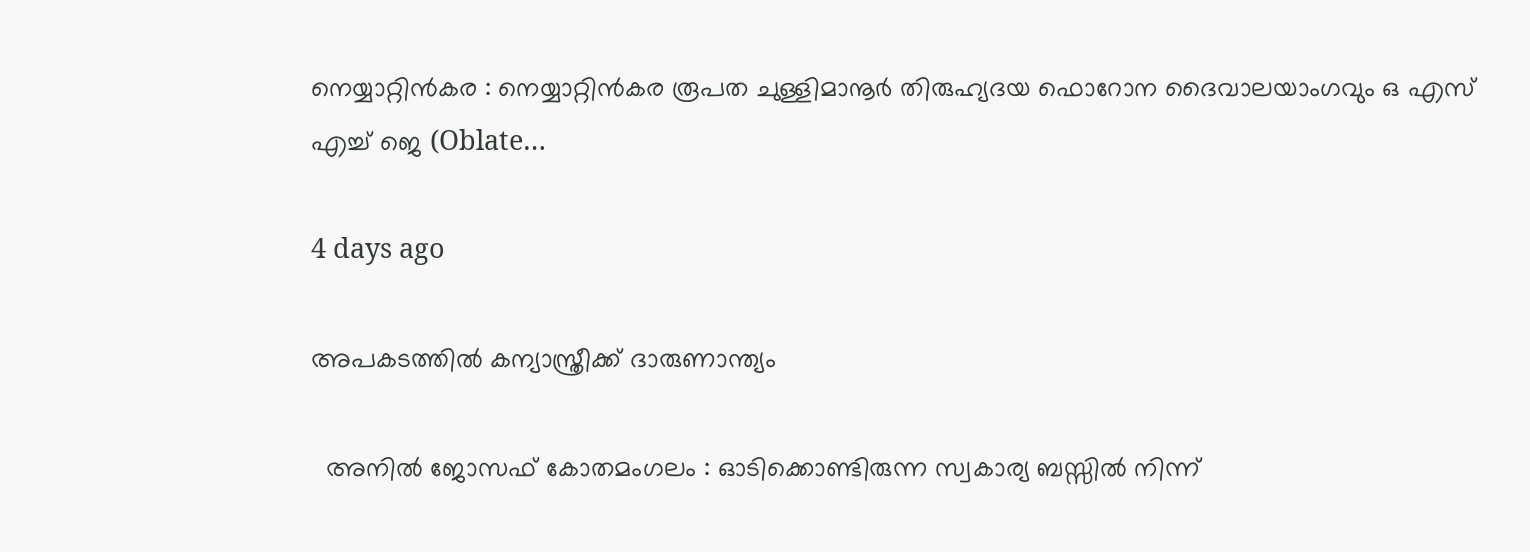നെയ്യാറ്റിന്‍കര : നെയ്യാറ്റിന്‍കര രൂപത ചുള്ളിമാനൂര്‍ തിരുഹ്യദയ ഫൊറോന ദൈവാലയാംഗവും ഒ എസ് എച്ച് ജെ (Oblate…

4 days ago

അപകടത്തില്‍ കന്യാസ്ത്രീക്ക് ദാരുണാന്ത്യം

  അനില്‍ ജോസഫ് കോതമംഗലം : ഓടിക്കൊണ്ടിരുന്ന സ്വകാര്യ ബസ്സില്‍ നിന്ന്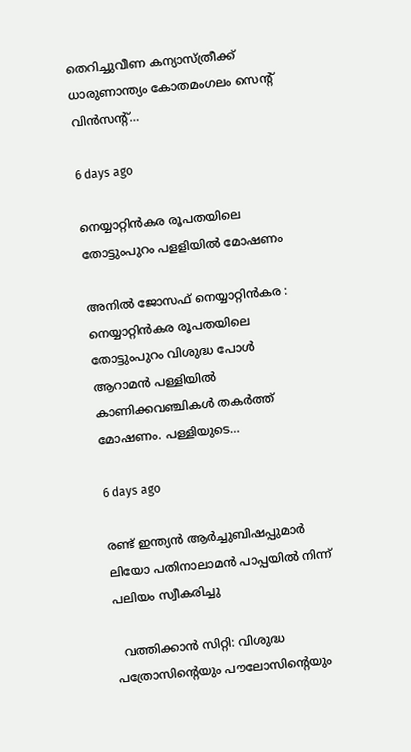തെറിച്ചുവീണ കന്യാസ്ത്രീക്ക് ധാരുണാന്ത്യം കോതമംഗലം സെന്‍റ് വിന്‍സന്‍റ്…

6 days ago

നെയ്യാറ്റിന്‍കര രൂപതയിലെ തോട്ടുംപുറം പളളിയില്‍ മോഷണം

അനില്‍ ജോസഫ് നെയ്യാറ്റിന്‍കര : നെയ്യാറ്റിന്‍കര രൂപതയിലെ തോട്ടുംപുറം വിശുദ്ധ പോള്‍ ആറാമന്‍ പള്ളിയില്‍ കാണിക്കവഞ്ചികള്‍ തകര്‍ത്ത് മോഷണം. പള്ളിയുടെ…

6 days ago

രണ്ട് ഇന്ത്യന്‍ ആര്‍ച്ചുബിഷപ്പുമാര്‍ ലിയോ പതിനാലാമന്‍ പാപ്പയില്‍ നിന്ന് പലിയം സ്വീകരിച്ചു

  വത്തിക്കാന്‍ സിറ്റി: വിശുദ്ധ പത്രോസിന്‍റെയും പൗലോസിന്‍റെയും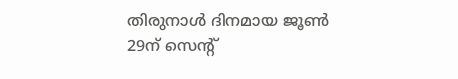തിരുനാള്‍ ദിനമായ ജൂണ്‍ 29ന് സെന്‍റ്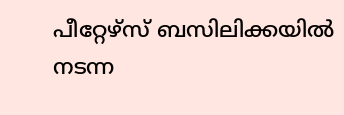പീറ്റേഴ്സ് ബസിലിക്കയില്‍ നടന്ന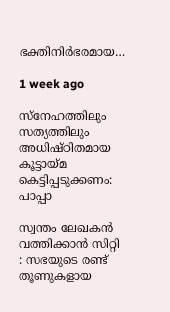ഭക്തിനിര്‍ഭരമായ…

1 week ago

സ്നേഹത്തിലും സത്യത്തിലും അധിഷ്ഠിതമായ കൂട്ടായ്മ കെട്ടിപ്പടുക്കണം: പാപ്പാ

സ്വന്തം ലേഖകന്‍ വത്തിക്കാന്‍ സിറ്റി : സഭയുടെ രണ്ട് തൂണുകളായ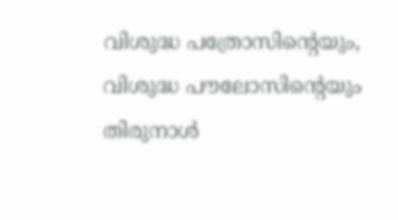വിശുദ്ധ പത്രോസിന്‍റെയും, വിശുദ്ധ പൗലോസിന്‍റെയും തിരുനാള്‍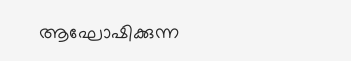ആഘോഷിക്കുന്ന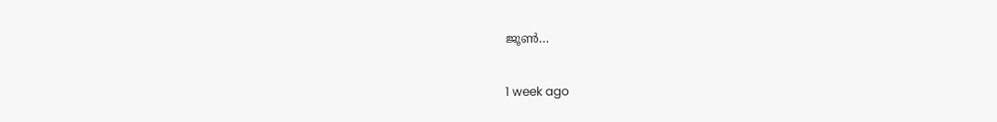ജൂണ്‍…

1 week ago